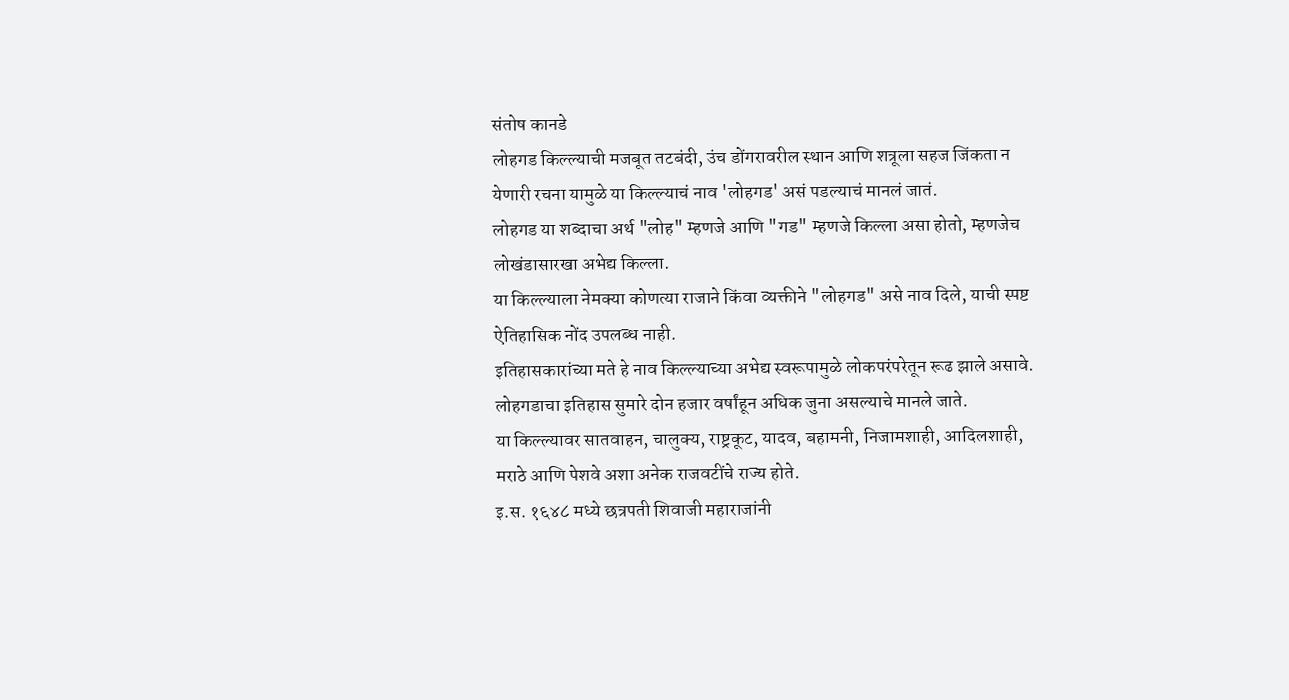संतोष कानडे
लोहगड किल्ल्याची मजबूत तटबंदी, उंच डोंगरावरील स्थान आणि शत्रूला सहज जिंकता न येणारी रचना यामुळे या किल्ल्याचं नाव 'लोहगड' असं पडल्याचं मानलं जातं.
लोहगड या शब्दाचा अर्थ "लोह" म्हणजे आणि "गड" म्हणजे किल्ला असा होतो, म्हणजेच लोखंडासारखा अभेद्य किल्ला.
या किल्ल्याला नेमक्या कोणत्या राजाने किंवा व्यक्तीने "लोहगड" असे नाव दिले, याची स्पष्ट ऐतिहासिक नोंद उपलब्ध नाही.
इतिहासकारांच्या मते हे नाव किल्ल्याच्या अभेद्य स्वरूपामुळे लोकपरंपरेतून रूढ झाले असावे.
लोहगडाचा इतिहास सुमारे दोन हजार वर्षांहून अधिक जुना असल्याचे मानले जाते.
या किल्ल्यावर सातवाहन, चालुक्य, राष्ट्रकूट, यादव, बहामनी, निजामशाही, आदिलशाही, मराठे आणि पेशवे अशा अनेक राजवटींचे राज्य होते.
इ.स. १६४८ मध्ये छत्रपती शिवाजी महाराजांनी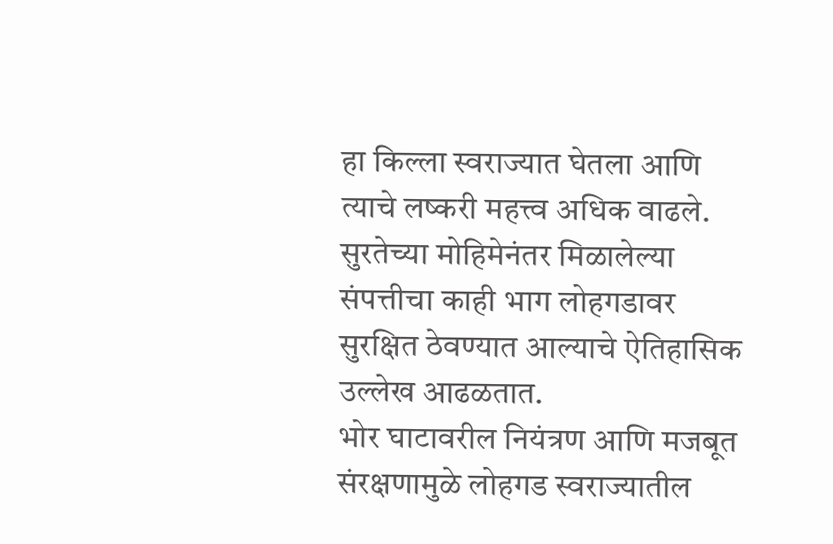हा किल्ला स्वराज्यात घेतला आणि त्याचे लष्करी महत्त्व अधिक वाढले.
सुरतेच्या मोहिमेनंतर मिळालेल्या संपत्तीचा काही भाग लोहगडावर सुरक्षित ठेवण्यात आल्याचे ऐतिहासिक उल्लेख आढळतात.
भोर घाटावरील नियंत्रण आणि मजबूत संरक्षणामुळे लोहगड स्वराज्यातील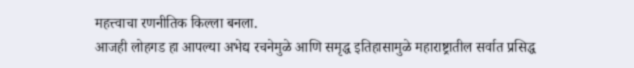महत्त्वाचा रणनीतिक किल्ला बनला.
आजही लोहगड हा आपल्या अभेद्य रचनेमुळे आणि समृद्ध इतिहासामुळे महाराष्ट्रातील सर्वात प्रसिद्ध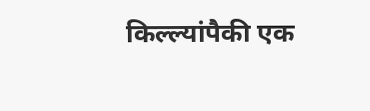किल्ल्यांपैकी एक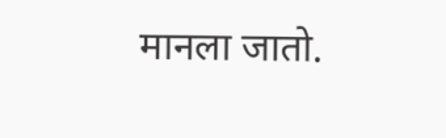मानला जातो.